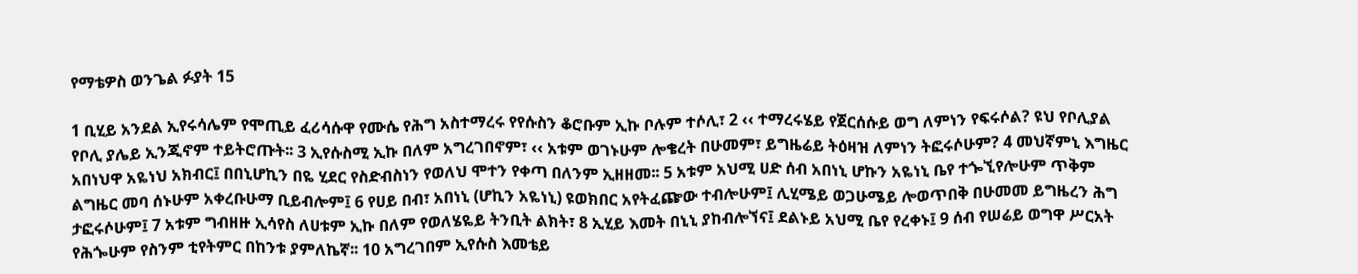የማቴዎስ ወንጌል ፉያት 15

1 ቢሂይ አንደል ኢየሩሳሌም የሞጢይ ፈሪሳሱዋ የሙሴ የሕግ አስተማረሩ የየሱስን ቆሮቡም ኢኩ ቦሉም ተሶሊ፣ 2 ‹‹ ተማረሩሄይ የጀርሰሱይ ወግ ለምነን የፍሩሶል? ዩህ የቦሊያል የቦሊ ያሌይ ኢንጂኖም ተይትሮጡት፡፡ 3 ኢየሱስሚ ኢኩ በለም አግረገበኖም፣ ‹‹ አቱም ወገኑሁም ሎቄረት በሁመም፣ ይግዜሬይ ትዕዛዝ ለምነን ትፎሩሶሁም? 4 መህኛምኒ እግዜር አበነህዋ አዬነህ አክብር፤ በበኒሆኪን በዬ ሂደር የስድብስነን የወለህ ሞተን የቀጣ በለንም ኢዘዘመ፡፡ 5 አቱም አህሚ ሀድ ሰብ አበነኒ ሆኩን አዬነኒ ቤየ ተጐኚየሎሁም ጥቅም ልግዜር መባ ሰኑሁም አቀረቡሁማ ቢይብሎም፤ 6 የሀይ በብ፣ አበነኒ (ሆኪን አዬነኒ) ዩወክበር አየትፈጬው ተብሎሁም፤ ሊሂሜይ ወጋሁሜይ ሎወጥበቅ በሁመመ ይግዜረን ሕግ ታፎሩሶሁም፤ 7 አቱም ግብዘዙ ኢሳየስ ለሀቱም ኢኩ በለም የወለሄዬይ ትንቢት ልክት፣ 8 ኢሂይ እመት በኒኒ ያከብሎኘና፤ ደልኑይ አህሚ ቤየ የረቀኑ፤ 9 ሰብ የሠሬይ ወግዋ ሥርአት የሕጐሁም የስንም ቲየትምር በከንቱ ያምለኬኛ፡፡ 10 አግረገበም ኢየሱስ እመቴይ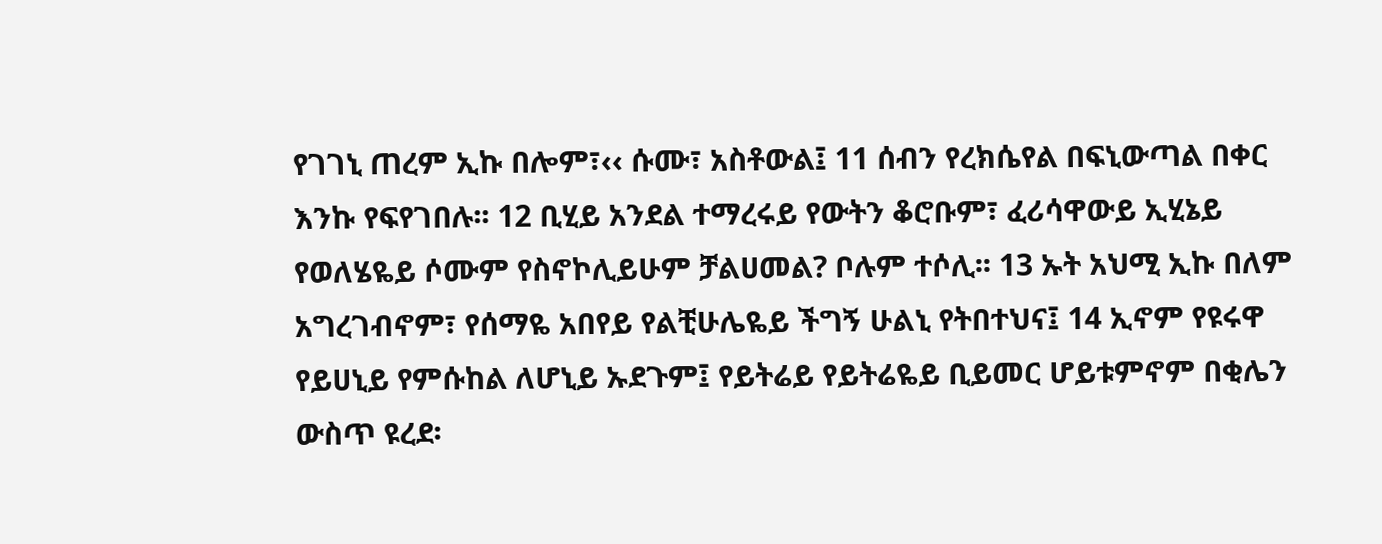የገገኒ ጠረም ኢኩ በሎም፣‹‹ ሱሙ፣ አስቶውል፤ 11 ሰብን የረክሴየል በፍኒውጣል በቀር እንኩ የፍየገበሉ፡፡ 12 ቢሂይ አንደል ተማረሩይ የውትን ቆሮቡም፣ ፈሪሳዋውይ ኢሂኔይ የወለሄዬይ ሶሙም የስኖኮሊይሁም ቻልሀመል? ቦሉም ተሶሊ፡፡ 13 ኡት አህሚ ኢኩ በለም አግረገብኖም፣ የሰማዬ አበየይ የልቺሁሌዬይ ችግኝ ሁልኒ የትበተህና፤ 14 ኢኖም የዩሩዋ የይሀኒይ የምሱከል ለሆኒይ ኡደጉም፤ የይትሬይ የይትሬዬይ ቢይመር ሆይቱምኖም በቂሌን ውስጥ ዩረደ፡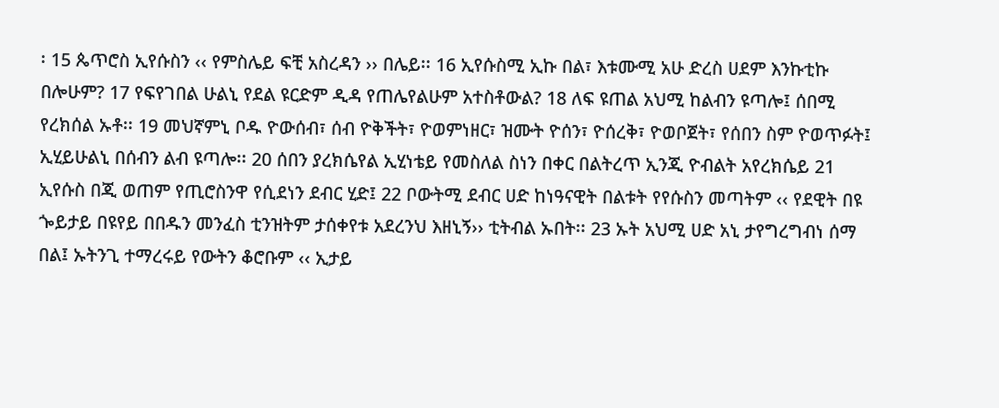፡ 15 ጴጥሮስ ኢየሱስን ‹‹ የምስሌይ ፍቺ አስረዳን ›› በሌይ፡፡ 16 ኢየሱስሚ ኢኩ በል፣ እቱሙሚ አሁ ድረስ ሀደም እንኩቲኩ በሎሁም? 17 የፍየገበል ሁልኒ የደል ዩርድም ዲዳ የጠሌየልሁም አተስቶውል? 18 ለፍ ዩጠል አህሚ ከልብን ዩጣሎ፤ ሰበሚ የረክሰል ኡቶ፡፡ 19 መህኛምኒ ቦዱ ዮውሰብ፣ ሰብ ዮቅችት፣ ዮወምነዘር፣ ዝሙት ዮሰን፣ ዮሰረቅ፣ ዮወቦጀት፣ የሰበን ስም ዮወጥፉት፤ ኢሂይሁልኒ በሰብን ልብ ዩጣሎ፡፡ 20 ሰበን ያረክሴየል ኢሂነቴይ የመስለል ስነን በቀር በልትረጥ ኢንጂ ዮብልት አየረክሴይ 21 ኢየሱስ በጂ ወጠም የጢሮስንዋ የሲደነን ደብር ሂድ፤ 22 ቦውትሚ ደብር ሀድ ከነዓናዊት በልቱት የየሱስን መጣትም ‹‹ የደዊት በዩ ጐይታይ በዩየይ በበዱን መንፈስ ቲንዝትም ታሰቀየቱ አደረንህ እዘኒኝ›› ቲትብል ኡበት፡፡ 23 ኡት አህሚ ሀድ አኒ ታየግረግብነ ሰማ በል፤ ኡትንጊ ተማረሩይ የውትን ቆሮቡም ‹‹ ኢታይ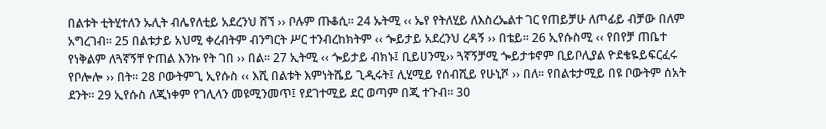በልቱት ቲትሂተለን ኡሊት ብሌየለቲይ አደረንህ ሸኘ ›› ቦሉም ጡቆሲ፡፡ 24 ኡትሚ ‹‹ ኤየ የትለሂይ ለእስረኤልተ ገር የጠይቻሁ ለጦፊይ ብቻው በለም አግረገብ፡፡ 25 በልቱታይ አህሚ ቀረብትም ብንግርት ሥር ተንብረከክትም ‹‹ ጐይታይ አደረንህ ረዳኝ ›› በቴይ፡፡ 26 ኢየሱስሚ ‹‹ የበየቻ ጠቤተ የነቅልም ለጓኛኝቸ ዮጠል እንኩ የት ገበ ›› በል፡፡ 27 ኢትሚ ‹‹ ጐይታይ ብክኑ፤ ቢይሀንሚ›› ጓኛኝቻሚ ጐይታቱኖም ቢይቦሊያል ዮደቄዬይፍርፈሩ የቦሎሎ ›› በት፡፡ 28 ቦውትምጊ ኢየሱስ ‹‹ እሺ በልቱት እምነትሼይ ጊዲሩት፤ ሊሂሚይ የሰብሺይ የሁኒሾ ›› በለ፡፡ የበልቱታሚይ በዩ ቦውትም ሰአት ደንት፡፡ 29 ኢየሱስ ለጂነቀም የገሊላን መዩሚንመጥ፤ የደገተሚይ ደር ወጣም በጂ ተጉብ፡፡ 30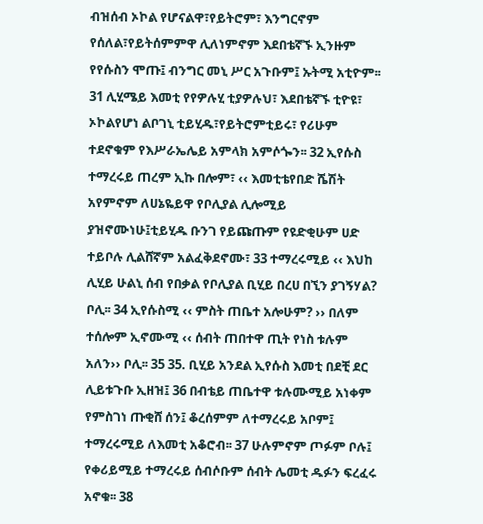ብዝሰብ ኦኮል የሆናልዋ፣የይትሮም፣ እንግርኖም የሰለል፣የይትሰምምዋ ሊለነምኖም እደበቴኛኙ ኢንዙም የየሱስን ሞጡ፤ ብንግር መኒ ሥር አጉቡም፤ ኡትሚ አቲዮም፡፡ 31 ሊሂሜይ እመቲ የየዎሉሂ ቲያዎሉህ፣ እደበቴኛኙ ቲዮዩ፣ ኦኮልየሆነ ልቦገኒ ቲይሂዱ፣የይትሮምቲይሩ፣ የሪሁም ተደኖቁም የእሥራኤሌይ አምላክ አምሶጐን፡፡ 32 ኢየሱስ ተማረሩይ ጠረም ኢኩ በሎም፣ ‹‹ እመቲቴየበድ ሼሽት አየምኖም ለሀኔዬይዋ የቦሊያል ሊሎሚይ ያዝኖሙነሁ፤ቲይሂዱ ቡንገ የይጩጡም የዩድቂሁም ሀድ ተይቦሉ ሊልሸኛም አልፈቅደኖሙ፣ 33 ተማረሩሚይ ‹‹ እህከ ሊሂይ ሁልኒ ሰብ የበቃል የቦሊያል ቢሂይ በረሀ በኚን ያገኝሃል? ቦሊ፡፡ 34 ኢየሱስሚ ‹‹ ምስት ጠቤተ አሎሁም? ›› በለም ተሰሎም ኢኖሙሚ ‹‹ ሰብት ጠበተዋ ጢት የነስ ቱሉም አለን›› ቦሊ፡፡ 35 35. ቢሂይ አንደል ኢየሱስ እመቲ በደቺ ደር ሊይቱጉቡ ኢዘዝ፤ 36 በብቴይ ጠቤተዋ ቱሉሙሚይ አነቀም የምስገነ ጡቂሸ ሰን፤ ቆረሰምም ለተማረሩይ አቦም፤ ተማረሩሚይ ለእመቲ አቆሮብ፡፡ 37 ሁሉምኖም ጦፉም ቦሉ፤ የቀሪይሚይ ተማረሩይ ሰብሶቡም ሰብት ሌመቲ ዱፉን ፍረፈሩ አኖቁ፡፡ 38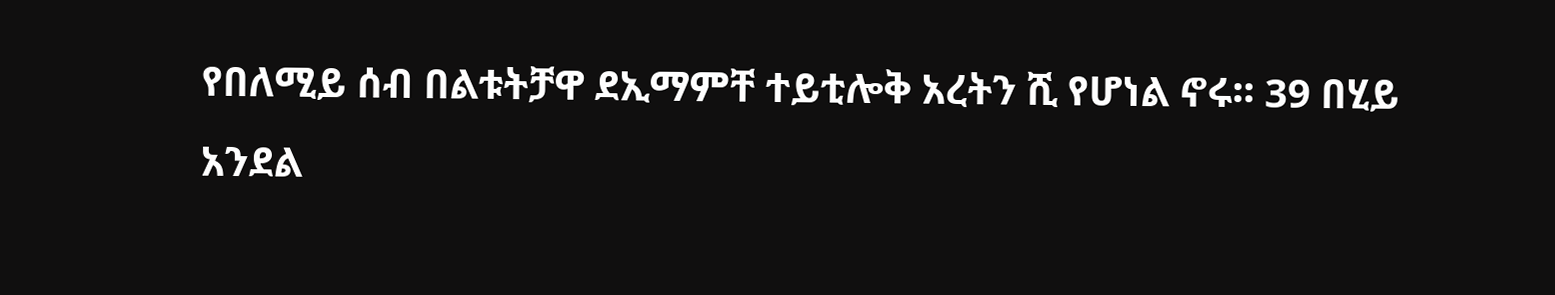የበለሚይ ሰብ በልቱትቻዋ ደኢማምቸ ተይቲሎቅ አረትን ሺ የሆነል ኖሩ፡፡ 39 በሂይ አንደል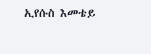ኢየሱስ እመቴይ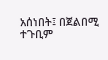አሰነበት፤ በጀልበሚ ተጉቢም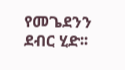የመጌደንን ደብር ሂድ፡፡